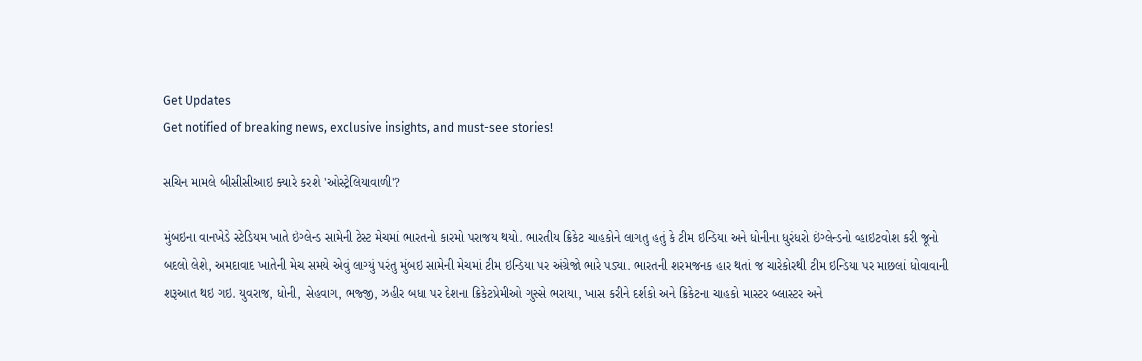Get Updates
Get notified of breaking news, exclusive insights, and must-see stories!

સચિન મામલે બીસીસીઆઇ ક્યારે કરશે 'ઓસ્ટ્રેલિયાવાળી'?

મુંબઇના વાનખેડે સ્ટેડિયમ ખાતે ઇંગ્લેન્ડ સામેની ટેસ્ટ મેચમાં ભારતનો કારમો પરાજય થયો. ભારતીય ક્રિકેટ ચાહકોને લાગતુ હતું કે ટીમ ઇન્ડિયા અને ધોનીના ધુરંધરો ઇંગ્લેન્ડનો વ્હાઇટવોશ કરી જૂનો બદલો લેશે, અમદાવાદ ખાતેની મેચ સમયે એવું લાગ્યું પરંતુ મુંબઇ સામેની મેચમાં ટીમ ઇન્ડિયા પર અંગ્રેજો ભારે પડ્યા. ભારતની શરમજનક હાર થતાં જ ચારેકોરથી ટીમ ઇન્ડિયા પર માછલાં ધોવાવાની શરૂઆત થઇ ગઇ. યુવરાજ, ધોની, સેહવાગ, ભજ્જી, ઝહીર બધા પર દેશના ક્રિકેટપ્રેમીઓ ગુસ્સે ભરાયા, ખાસ કરીને દર્શકો અને ક્રિકેટના ચાહકો માસ્ટર બ્લાસ્ટર અને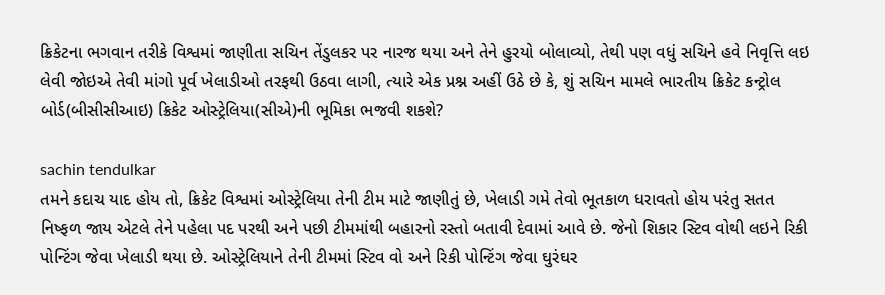ક્રિકેટના ભગવાન તરીકે વિશ્વમાં જાણીતા સચિન તેંડુલકર પર નારજ થયા અને તેને હુરયો બોલાવ્યો, તેથી પણ વધું સચિને હવે નિવૃત્તિ લઇ લેવી જોઇએ તેવી માંગો પૂર્વ ખેલાડીઓ તરફથી ઉઠવા લાગી, ત્યારે એક પ્રશ્ન અહીં ઉઠે છે કે, શું સચિન મામલે ભારતીય ક્રિકેટ કન્ટ્રોલ બોર્ડ(બીસીસીઆઇ) ક્રિકેટ ઓસ્ટ્રેલિયા(સીએ)ની ભૂમિકા ભજવી શકશે?

sachin tendulkar
તમને કદાચ યાદ હોય તો, ક્રિકેટ વિશ્વમાં ઓસ્ટ્રેલિયા તેની ટીમ માટે જાણીતું છે, ખેલાડી ગમે તેવો ભૂતકાળ ધરાવતો હોય પરંતુ સતત નિષ્ફળ જાય એટલે તેને પહેલા પદ પરથી અને પછી ટીમમાંથી બહારનો રસ્તો બતાવી દેવામાં આવે છે. જેનો શિકાર સ્ટિવ વોથી લઇને રિકી પોન્ટિંગ જેવા ખેલાડી થયા છે. ઓસ્ટ્રેલિયાને તેની ટીમમાં સ્ટિવ વો અને રિકી પોન્ટિંગ જેવા ઘુરંઘર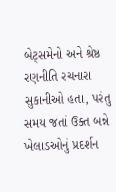બેટ્સમેનો અને શ્રેષ્ઠ રણનીતિ રચનારા સુકાનીઓ હતા, પરંતુ સમય જતાં ઉક્ત બન્ને ખેલાડઓનું પ્રદર્શન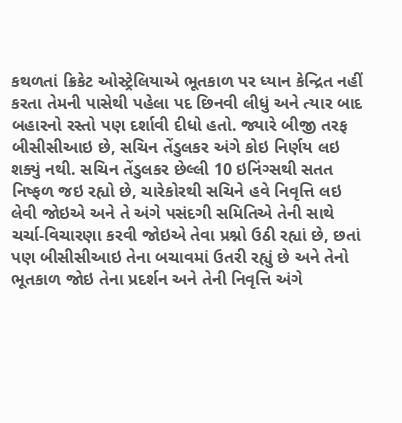કથળતાં ક્રિકેટ ઓસ્ટ્રેલિયાએ ભૂતકાળ પર ધ્યાન કેન્દ્રિત નહીં કરતા તેમની પાસેથી પહેલા પદ છિનવી લીધું અને ત્યાર બાદ બહારનો રસ્તો પણ દર્શાવી દીધો હતો. જ્યારે બીજી તરફ બીસીસીઆઇ છે, સચિન તેંડુલકર અંગે કોઇ નિર્ણય લઇ શક્યું નથી. સચિન તેંડુલકર છેલ્લી 10 ઇનિંગ્સથી સતત નિષ્ફળ જઇ રહ્યો છે, ચારેકોરથી સચિને હવે નિવૃત્તિ લઇ લેવી જોઇએ અને તે અંગે પસંદગી સમિતિએ તેની સાથે ચર્ચા-વિચારણા કરવી જોઇએ તેવા પ્રશ્નો ઉઠી રહ્યાં છે, છતાં પણ બીસીસીઆઇ તેના બચાવમાં ઉતરી રહ્યું છે અને તેનો ભૂતકાળ જોઇ તેના પ્રદર્શન અને તેની નિવૃત્તિ અંગે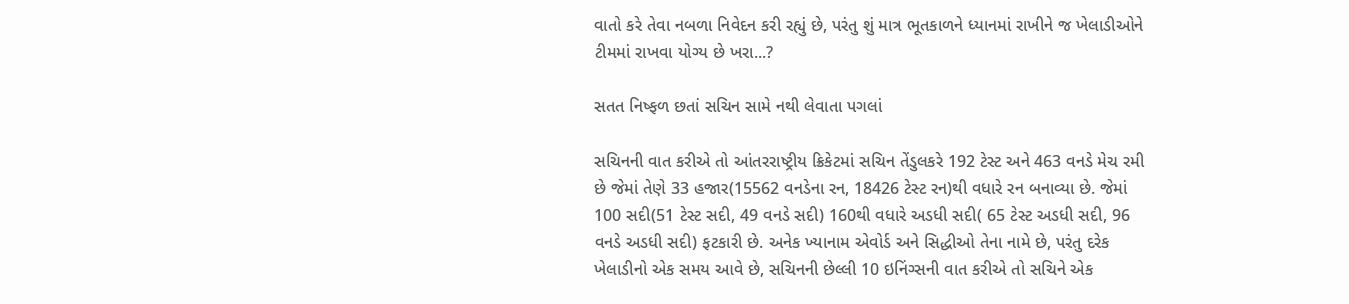વાતો કરે તેવા નબળા નિવેદન કરી રહ્યું છે, પરંતુ શું માત્ર ભૂતકાળને ધ્યાનમાં રાખીને જ ખેલાડીઓને ટીમમાં રાખવા યોગ્ય છે ખરા...?

સતત નિષ્ફળ છતાં સચિન સામે નથી લેવાતા પગલાં

સચિનની વાત કરીએ તો આંતરરાષ્ટ્રીય ક્રિકેટમાં સચિન તેંડુલકરે 192 ટેસ્ટ અને 463 વનડે મેચ રમી છે જેમાં તેણે 33 હજાર(15562 વનડેના રન, 18426 ટેસ્ટ રન)થી વધારે રન બનાવ્યા છે. જેમાં 100 સદી(51 ટેસ્ટ સદી, 49 વનડે સદી) 160થી વધારે અડધી સદી( 65 ટેસ્ટ અડધી સદી, 96 વનડે અડધી સદી) ફટકારી છે. અનેક ખ્યાનામ એવોર્ડ અને સિદ્ધીઓ તેના નામે છે, પરંતુ દરેક ખેલાડીનો એક સમય આવે છે, સચિનની છેલ્લી 10 ઇનિંગ્સની વાત કરીએ તો સચિને એક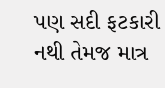પણ સદી ફટકારી નથી તેમજ માત્ર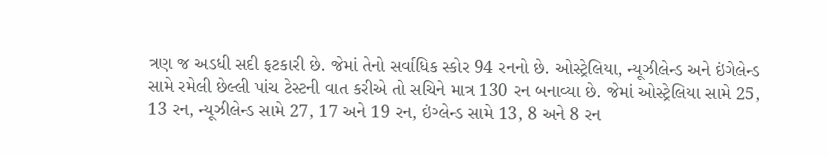ત્રણ જ અડધી સદી ફટકારી છે. જેમાં તેનો સર્વાધિક સ્કોર 94 રનનો છે. ઓસ્ટ્રેલિયા, ન્યૂઝીલેન્ડ અને ઇંગેલેન્ડ સામે રમેલી છેલ્લી પાંચ ટેસ્ટની વાત કરીએ તો સચિને માત્ર 130 રન બનાવ્યા છે. જેમાં ઓસ્ટ્રેલિયા સામે 25, 13 રન, ન્યૂઝીલેન્ડ સામે 27, 17 અને 19 રન, ઇંગ્લેન્ડ સામે 13, 8 અને 8 રન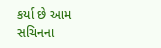કર્યા છે આમ સચિનના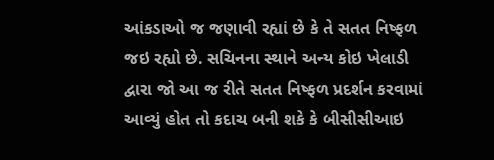આંકડાઓ જ જણાવી રહ્યાં છે કે તે સતત નિષ્ફળ જઇ રહ્યો છે. સચિનના સ્થાને અન્ય કોઇ ખેલાડી દ્વારા જો આ જ રીતે સતત નિષ્ફળ પ્રદર્શન કરવામાં આવ્યું હોત તો કદાચ બની શકે કે બીસીસીઆઇ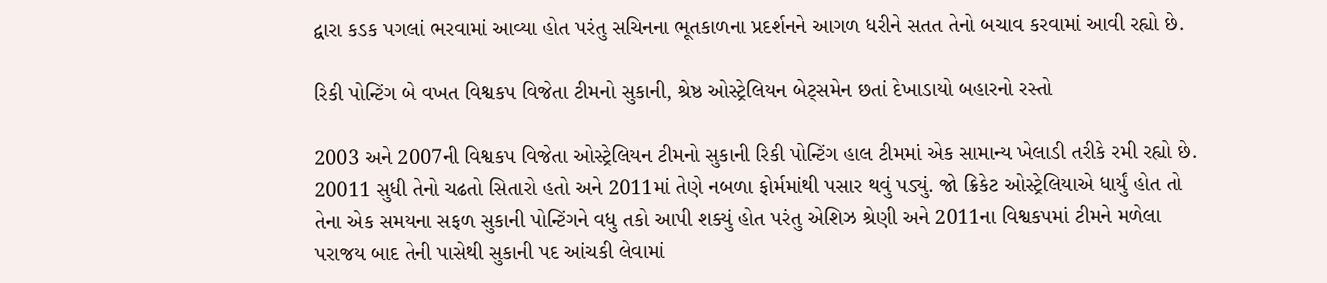દ્વારા કડક પગલાં ભરવામાં આવ્યા હોત પરંતુ સચિનના ભૂતકાળના પ્રદર્શનને આગળ ધરીને સતત તેનો બચાવ કરવામાં આવી રહ્યો છે.

રિકી પોન્ટિંગ બે વખત વિશ્વકપ વિજેતા ટીમનો સુકાની, શ્રેષ્ઠ ઓસ્ટ્રેલિયન બેટ્સમેન છતાં દેખાડાયો બહારનો રસ્તો

2003 અને 2007ની વિશ્વકપ વિજેતા ઓસ્ટ્રેલિયન ટીમનો સુકાની રિકી પોન્ટિંગ હાલ ટીમમાં એક સામાન્ય ખેલાડી તરીકે રમી રહ્યો છે. 20011 સુધી તેનો ચઢતો સિતારો હતો અને 2011માં તેણે નબળા ફોર્મમાંથી પસાર થવું પડ્યું. જો ક્રિકેટ ઓસ્ટ્રેલિયાએ ધાર્યું હોત તો તેના એક સમયના સફળ સુકાની પોન્ટિંગને વધુ તકો આપી શક્યું હોત પરંતુ એશિઝ શ્રેણી અને 2011ના વિશ્વકપમાં ટીમને મળેલા પરાજય બાદ તેની પાસેથી સુકાની પદ આંચકી લેવામાં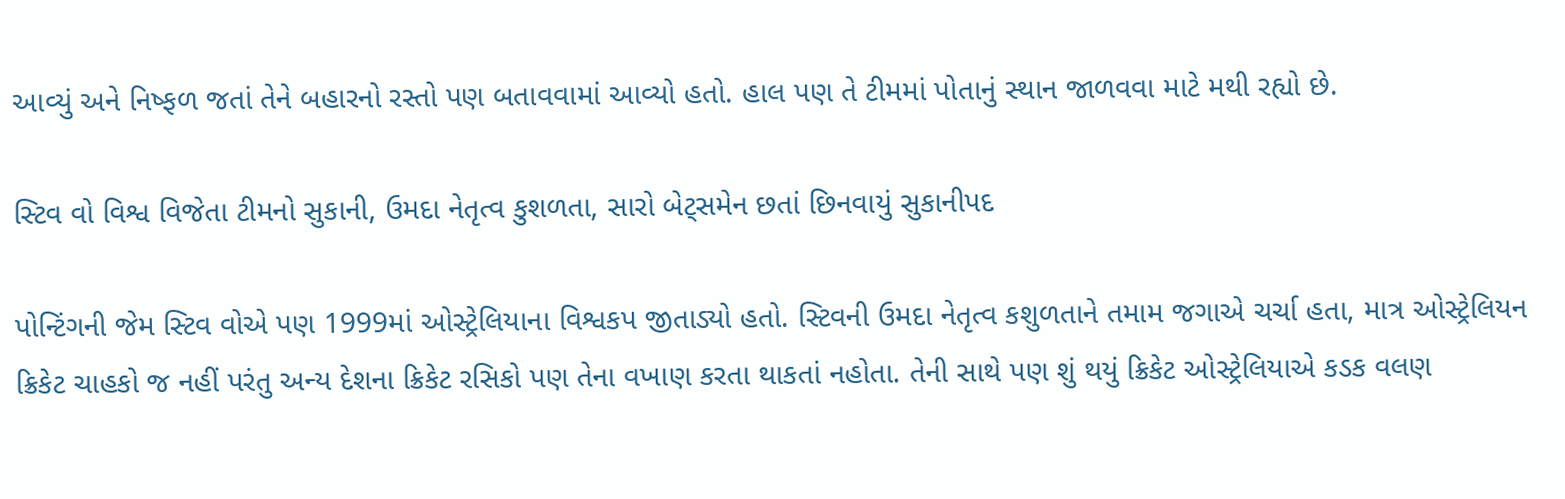આવ્યું અને નિષ્ફળ જતાં તેને બહારનો રસ્તો પણ બતાવવામાં આવ્યો હતો. હાલ પણ તે ટીમમાં પોતાનું સ્થાન જાળવવા માટે મથી રહ્યો છે.

સ્ટિવ વો વિશ્વ વિજેતા ટીમનો સુકાની, ઉમદા નેતૃત્વ કુશળતા, સારો બેટ્સમેન છતાં છિનવાયું સુકાનીપદ

પોન્ટિંગની જેમ સ્ટિવ વોએ પણ 1999માં ઓસ્ટ્રેલિયાના વિશ્વકપ જીતાડ્યો હતો. સ્ટિવની ઉમદા નેતૃત્વ કશુળતાને તમામ જગાએ ચર્ચા હતા, માત્ર ઓસ્ટ્રેલિયન ક્રિકેટ ચાહકો જ નહીં પરંતુ અન્ય દેશના ક્રિકેટ રસિકો પણ તેના વખાણ કરતા થાકતાં નહોતા. તેની સાથે પણ શું થયું ક્રિકેટ ઓસ્ટ્રેલિયાએ કડક વલણ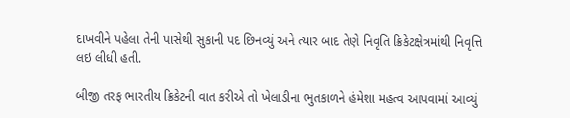દાખવીને પહેલા તેની પાસેથી સુકાની પદ છિનવ્યું અને ત્યાર બાદ તેણે નિવૃતિ ક્રિકેટક્ષેત્રમાંથી નિવૃત્તિ લઇ લીધી હતી.

બીજી તરફ ભારતીય ક્રિકેટની વાત કરીએ તો ખેલાડીના ભુતકાળને હંમેશા મહત્વ આપવામાં આવ્યું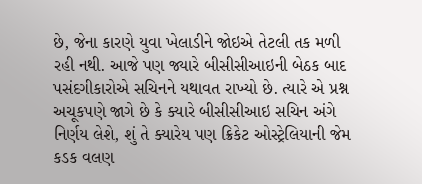છે, જેના કારણે યુવા ખેલાડીને જોઇએ તેટલી તક મળી રહી નથી. આજે પણ જ્યારે બીસીસીઆઇની બેઠક બાદ પસંદગીકારોએ સચિનને યથાવત રાખ્યો છે. ત્યારે એ પ્રશ્ન અચૂકપણે જાગે છે કે ક્યારે બીસીસીઆઇ સચિન અંગે નિર્ણય લેશે, શું તે ક્યારેય પણ ક્રિકેટ ઓસ્ટ્રેલિયાની જેમ કડક વલણ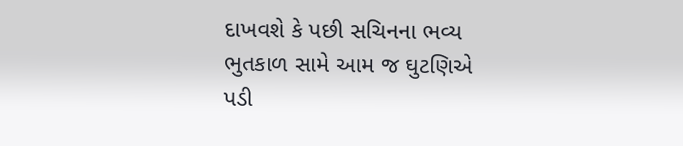દાખવશે કે પછી સચિનના ભવ્ય ભુતકાળ સામે આમ જ ઘુટણિએ પડી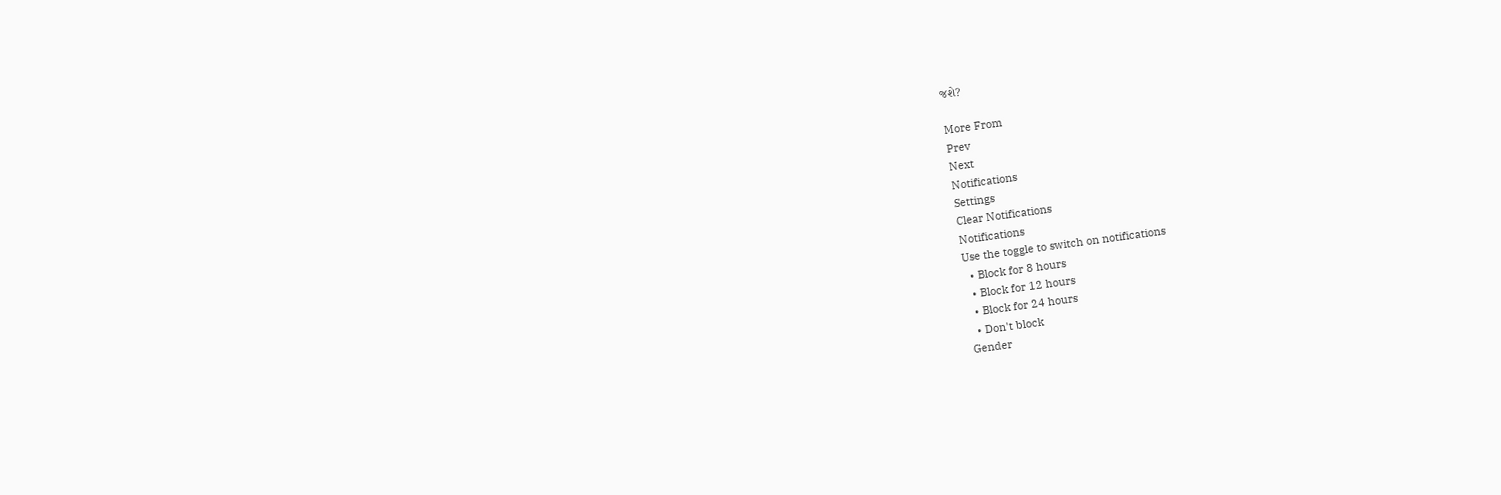જશે?

More From
Prev
Next
Notifications
Settings
Clear Notifications
Notifications
Use the toggle to switch on notifications
  • Block for 8 hours
  • Block for 12 hours
  • Block for 24 hours
  • Don't block
Gender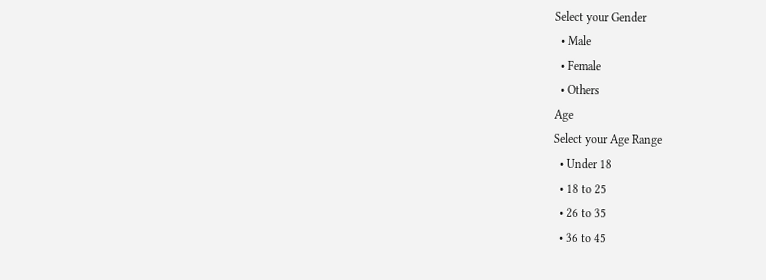Select your Gender
  • Male
  • Female
  • Others
Age
Select your Age Range
  • Under 18
  • 18 to 25
  • 26 to 35
  • 36 to 45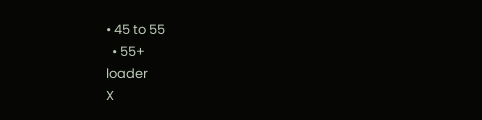• 45 to 55
  • 55+
loader
X